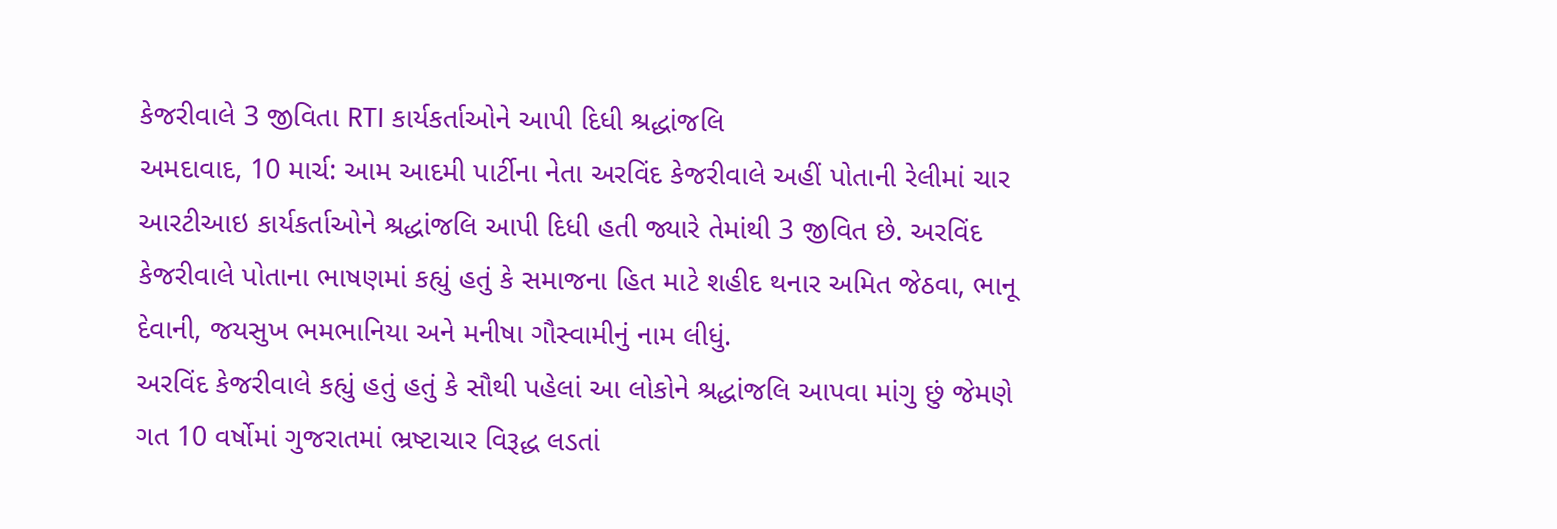કેજરીવાલે 3 જીવિતા RTI કાર્યકર્તાઓને આપી દિધી શ્રદ્ધાંજલિ
અમદાવાદ, 10 માર્ચ: આમ આદમી પાર્ટીના નેતા અરવિંદ કેજરીવાલે અહીં પોતાની રેલીમાં ચાર આરટીઆઇ કાર્યકર્તાઓને શ્રદ્ધાંજલિ આપી દિધી હતી જ્યારે તેમાંથી 3 જીવિત છે. અરવિંદ કેજરીવાલે પોતાના ભાષણમાં કહ્યું હતું કે સમાજના હિત માટે શહીદ થનાર અમિત જેઠવા, ભાનૂ દેવાની, જયસુખ ભમભાનિયા અને મનીષા ગૌસ્વામીનું નામ લીધું.
અરવિંદ કેજરીવાલે કહ્યું હતું હતું કે સૌથી પહેલાં આ લોકોને શ્રદ્ધાંજલિ આપવા માંગુ છું જેમણે ગત 10 વર્ષોમાં ગુજરાતમાં ભ્રષ્ટાચાર વિરૂદ્ધ લડતાં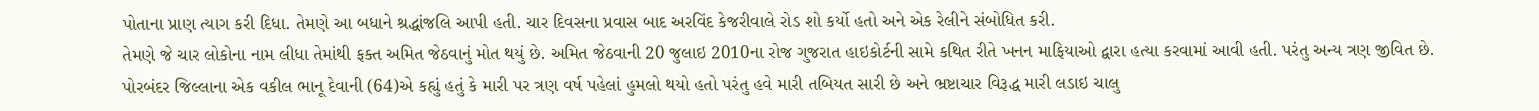પોતાના પ્રાણ ત્યાગ કરી દિધા. તેમણે આ બધાને શ્રદ્ધાંજલિ આપી હતી. ચાર દિવસના પ્રવાસ બાદ અરવિંદ કેજરીવાલે રોડ શો કર્યો હતો અને એક રેલીને સંબોધિત કરી.
તેમણે જે ચાર લોકોના નામ લીધા તેમાંથી ફક્ત અમિત જેઠવાનું મોત થયું છે. અમિત જેઠવાની 20 જુલાઇ 2010ના રોજ ગુજરાત હાઇકોર્ટની સામે કથિત રીતે ખનન માફિયાઓ દ્વારા હત્યા કરવામાં આવી હતી. પરંતુ અન્ય ત્રણ જીવિત છે. પોરબંદર જિલ્લાના એક વકીલ ભાનૂ દેવાની (64)એ કહ્યું હતું કે મારી પર ત્રણ વર્ષ પહેલાં હુમલો થયો હતો પરંતુ હવે મારી તબિયત સારી છે અને ભ્રષ્ટાચાર વિરૂદ્ધ મારી લડાઇ ચાલુ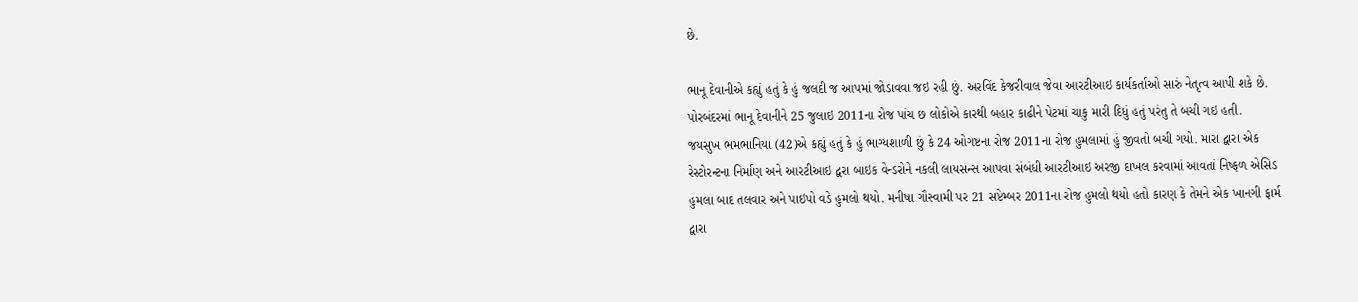છે.

ભાનૂ દેવાનીએ કહ્યું હતું કે હું જલદી જ આપમાં જોડાવવા જઇ રહી છું. અરવિંદ કેજરીવાલ જેવા આરટીઆઇ કાર્યકર્તાઓ સારું નેતૃત્વ આપી શકે છે. પોરબંદરમાં ભાનૂ દેવાનીને 25 જુલાઇ 2011ના રોજ પાંચ છ લોકોએ કારથી બહાર કાઢીને પેટમાં ચાકુ મારી દિધું હતું પરંતુ તે બચી ગઇ હતી.
જયસુખ ભમભાનિયા (42)એ કહ્યું હતું કે હું ભાગ્યશાળી છું કે 24 ઓગષ્ટના રોજ 2011ના રોજ હુમલામાં હું જીવતો બચી ગયો. મારા દ્વારા એક રેસ્ટોરન્ટના નિર્માણ અને આરટીઆઇ દ્વરા બાઇક વેન્ડરોને નકલી લાયસન્સ આપવા સંબંધી આરટીઆઇ અરજી દાખલ કરવામાં આવતાં નિષ્ફળ એસિડ હુમલા બાદ તલવાર અને પાઇપો વડે હુમલો થયો. મનીષા ગૌસ્વામી પર 21 સપ્ટેમ્બર 2011ના રોજ હુમલો થયો હતો કારણ કે તેમને એક ખાનગી ફાર્મ દ્વારા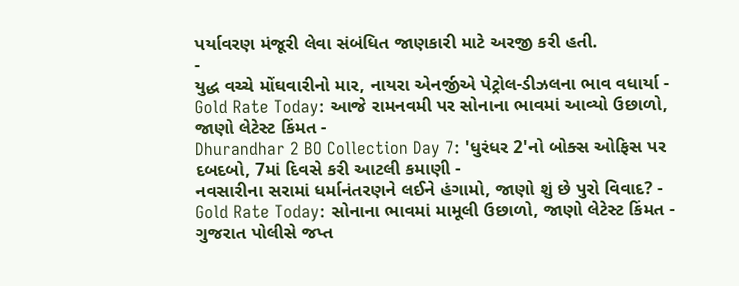પર્યાવરણ મંજૂરી લેવા સંબંધિત જાણકારી માટે અરજી કરી હતી.
-
યુદ્ધ વચ્ચે મોંઘવારીનો માર, નાયરા એનર્જીએ પેટ્રોલ-ડીઝલના ભાવ વધાર્યા -
Gold Rate Today: આજે રામનવમી પર સોનાના ભાવમાં આવ્યો ઉછાળો, જાણો લેટેસ્ટ કિંમત -
Dhurandhar 2 BO Collection Day 7: 'ધુરંધર 2'નો બોક્સ ઓફિસ પર દબદબો, 7માં દિવસે કરી આટલી કમાણી -
નવસારીના સરામાં ધર્માનંતરણને લઈને હંગામો, જાણો શું છે પુરો વિવાદ? -
Gold Rate Today: સોનાના ભાવમાં મામૂલી ઉછાળો, જાણો લેટેસ્ટ કિંમત -
ગુજરાત પોલીસે જપ્ત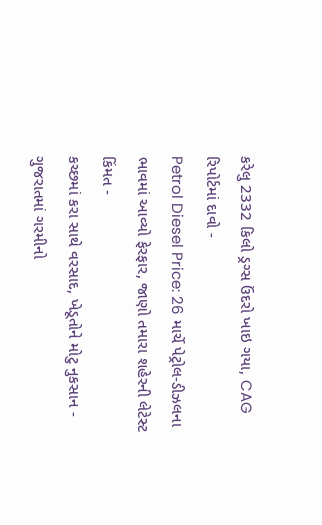કરેલુ 2332 કિલો ડ્રગ્સ ઉંદરો ખાઇ ગયા, CAG રિપોર્ટમાં દાવો -
Petrol Diesel Price: 26 માર્ચે પેટ્રોલ-ડીઝલના ભાવમાં આવ્યો ફેરફાર, જાણો તમારા શહેરની લેટેસ્ટ કિંમત -
કચ્છમાં કરા સાથે વરસાદ, ખેડૂતોને મોટુ નુકસાન -
ગુજરાતમાં ગરમીનો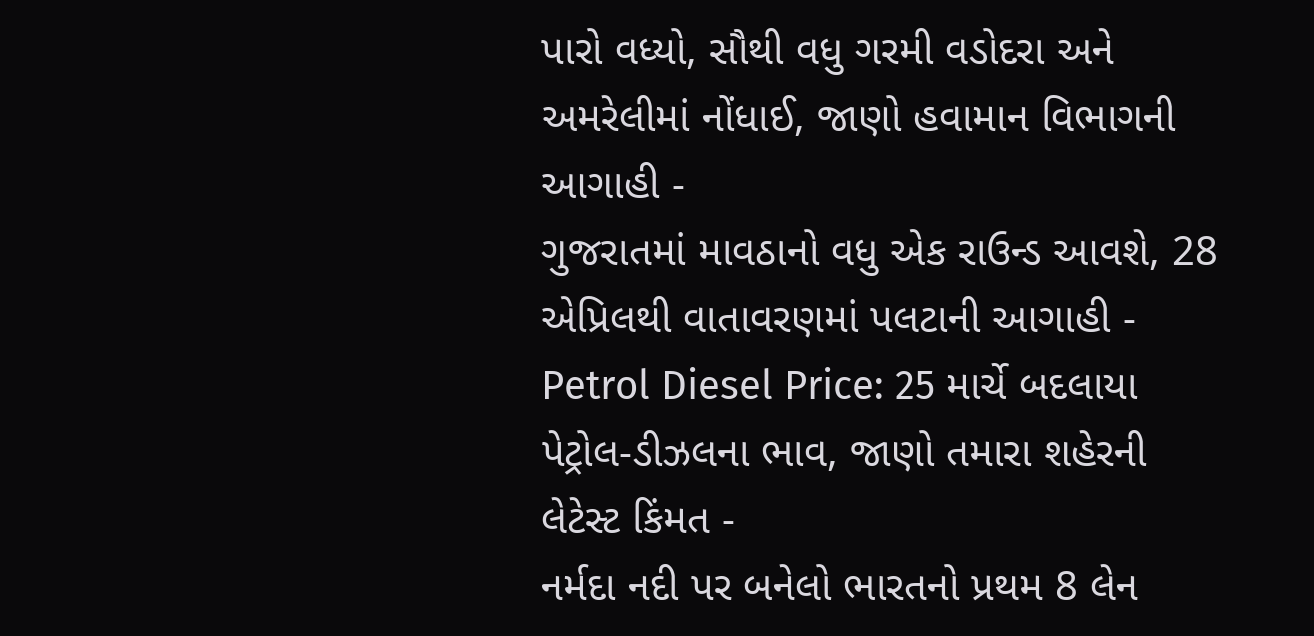પારો વધ્યો, સૌથી વધુ ગરમી વડોદરા અને અમરેલીમાં નોંધાઈ, જાણો હવામાન વિભાગની આગાહી -
ગુજરાતમાં માવઠાનો વધુ એક રાઉન્ડ આવશે, 28 એપ્રિલથી વાતાવરણમાં પલટાની આગાહી -
Petrol Diesel Price: 25 માર્ચે બદલાયા પેટ્રોલ-ડીઝલના ભાવ, જાણો તમારા શહેરની લેટેસ્ટ કિંમત -
નર્મદા નદી પર બનેલો ભારતનો પ્રથમ 8 લેન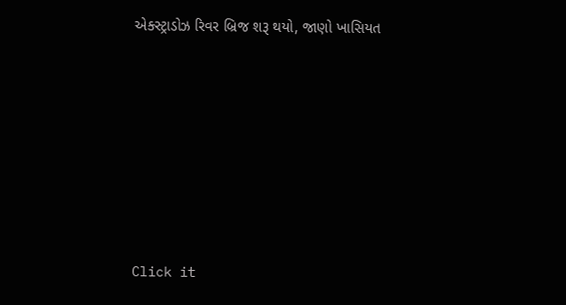એક્સ્ટ્રાડોઝ રિવર બ્રિજ શરૂ થયો, જાણો ખાસિયત









Click it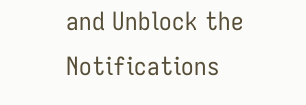and Unblock the Notifications